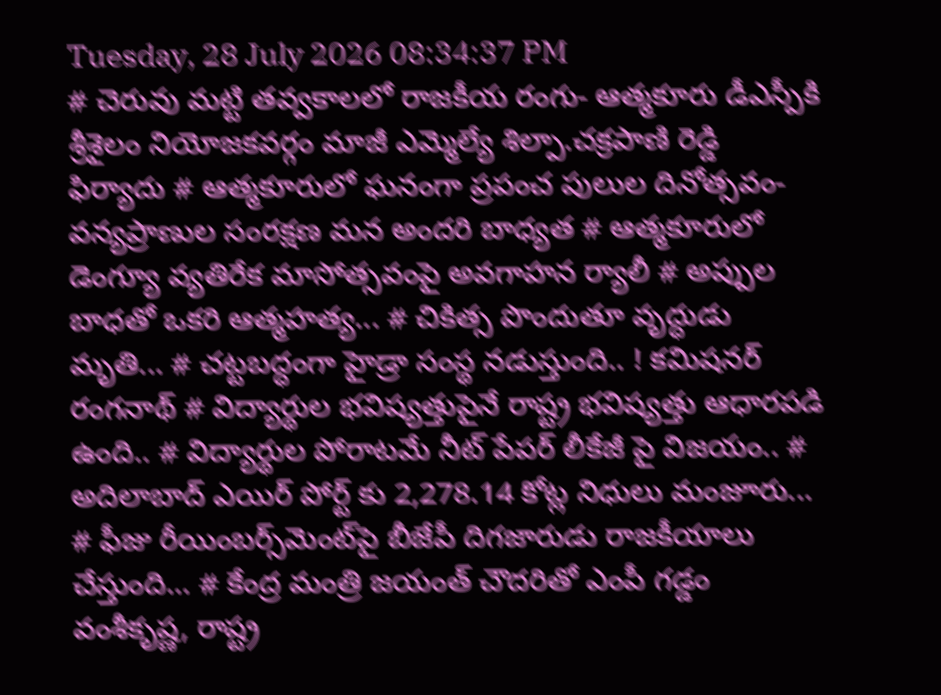Tuesday, 28 July 2026 08:34:37 PM
# చెరువు మట్టి తవ్వకాలలో రాజకీయ రంగు- ఆత్మకూరు డీఎస్పీకి శ్రీశైలం నియోజకవర్గం మాజీ ఎమ్మెల్యే శిల్పా.చక్రపాణి రెడ్డి ఫిర్యాదు # ఆత్మకూరులో ఘనంగా ప్రపంచ పులుల దినోత్సవం-వన్యప్రాణుల సంరక్షణ మన అందరి బాధ్యత # ఆత్మకూరులో డెంగ్యూ వ్యతిరేక మాసోత్సవంపై అవగాహన ర్యాలీ # అప్పుల బాధతో ఒకరి ఆత్మహత్య... # చికిత్స పొందుతూ వృద్ధుడు మృతి... # చట్టబద్ధంగా హైడ్రా సంస్థ నడుస్తుంది.. ! కమిషనర్ రంగనాథ్‌ # విద్యార్థుల భవిష్యత్తుపైనే రాష్ట్ర భవిష్యత్తు ఆధారపడి ఉంది.. # విద్యార్థుల పోరాటమే నీట్ పేపర్ లీకేజీ పై విజయం.. # అదిలాబాద్ ఎయిర్ పోర్ట్ కు 2,278.14 కోట్ల నిధులు మంజూరు... # ఫీజు రీయింబర్స్‌‌‌‌‌‌‌‌మెంట్‌‌‌‌‌‌‌‌పై బీజేపీ దిగజారుడు రాజకీయాలు చేస్తుంది... # కేంద్ర మంత్రి జయంత్ చౌదరితో ఎంపీ గడ్డం వంశీకృష్ణ, రాష్ట్ర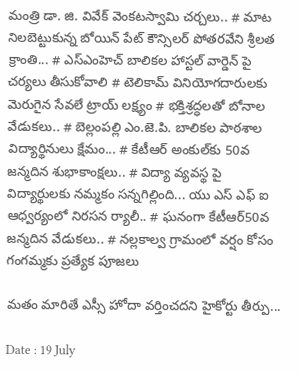మంత్రి డా. జి. వివేక్ వెంకటస్వామి చర్చలు.. # మాట నిలబెట్టుకున్న బోయిన్ పేట్ కౌన్సిలర్ పోతరవేని శ్రీలత క్రాంతి... # ఎస్ఎంహెచ్ బాలికల హాస్టల్ వార్డెన్ పై చర్యలు తీసుకోవాలి # టెలికామ్ వినియోగదారులకు మెరుగైన సేవలే ట్రాయ్ లక్ష్యం # భక్తిశ్రద్ధలతో బోనాల వేడుకలు.. # బెల్లంపల్లి ఎం.జె.పి. బాలికల పాఠశాల విద్యార్థినులు క్షేమం... # కేటీఆర్ అంకుల్‌కు 50వ జన్మదిన శుభాకాంక్షలు.. # విద్యా వ్యవస్థ పై విద్యార్థులకు నమ్మకం సన్నగిల్లింది... యు ఎస్ ఎఫ్ ఐ ఆధ్వర్యంలో నిరసన ర్యాలీ.. # ఘనంగా కేటీఆర్50వ జన్మదిన వేడుకలు.. # నల్లకాల్వ గ్రామంలో వర్షం కోసం గంగమ్మకు ప్రత్యేక పూజలు

మతం మారితే ఎస్సీ హోదా వర్తించదని హైకోర్టు తీర్పు...

Date : 19 July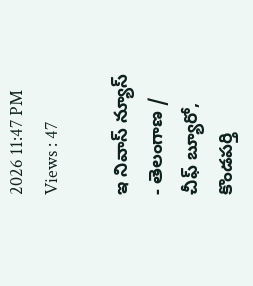2026 11:47 PM Views : 47

ఇ నివాస్ న్యూస్ - తెలంగాణ / చీఫ్ బ్యూరో, కొండపర్తి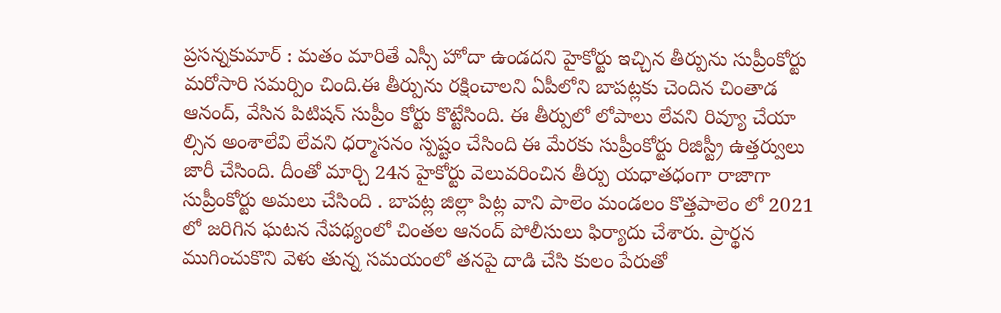ప్రసన్నకుమార్ : మతం మారితే ఎస్సీ హోదా ఉండదని హైకోర్టు ఇచ్చిన తీర్పును సుప్రీంకోర్టు మరోసారి సమర్పిం చింది.ఈ తీర్పును రక్షించాలని ఏపీలోని బాపట్లకు చెందిన చింతాడ ఆనంద్, వేసిన పిటిషన్ సుప్రీం కోర్టు కొట్టేసింది. ఈ తీర్పులో లోపాలు లేవని రివ్యూ చేయా ల్సిన అంశాలేవి లేవని ధర్మాసనం స్పష్టం చేసింది ఈ మేరకు సుప్రీంకోర్టు రిజిస్ట్రీ ఉత్తర్వులు జారీ చేసింది. దీంతో మార్చి 24న హైకోర్టు వెలువరించిన తీర్పు యధాతధంగా రాజాగా సుప్రీంకోర్టు అమలు చేసింది . బాపట్ల జిల్లా పిట్ల వాని పాలెం మండలం కొత్తపాలెం లో 2021 లో జరిగిన ఘటన నేపథ్యంలో చింతల ఆనంద్ పోలీసులు ఫిర్యాదు చేశారు. ప్రార్థన ముగించుకొని వెళు తున్న సమయంలో తనపై దాడి చేసి కులం పేరుతో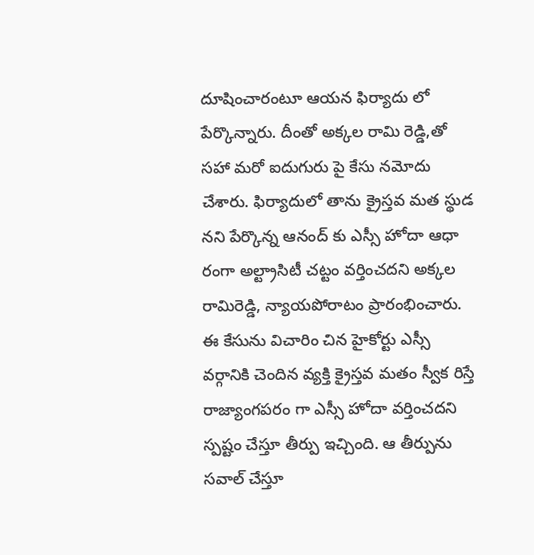దూషించారంటూ ఆయన ఫిర్యాదు లో పేర్కొన్నారు. దీంతో అక్కల రామి రెడ్డి,తో సహా మరో ఐదుగురు పై కేసు నమోదు చేశారు. ఫిర్యాదులో తాను క్రైస్తవ మత స్థుడ నని పేర్కొన్న ఆనంద్ కు ఎస్సీ హోదా ఆధా రంగా అల్ట్రాసిటీ చట్టం వర్తించదని అక్కల రామిరెడ్డి, న్యాయపోరాటం ప్రారంభించారు. ఈ కేసును విచారిం చిన హైకోర్టు ఎస్సీ వర్గానికి చెందిన వ్యక్తి క్రైస్తవ మతం స్వీక రిస్తే రాజ్యాంగపరం గా ఎస్సీ హోదా వర్తించదని స్పష్టం చేస్తూ తీర్పు ఇచ్చింది. ఆ తీర్పును సవాల్ చేస్తూ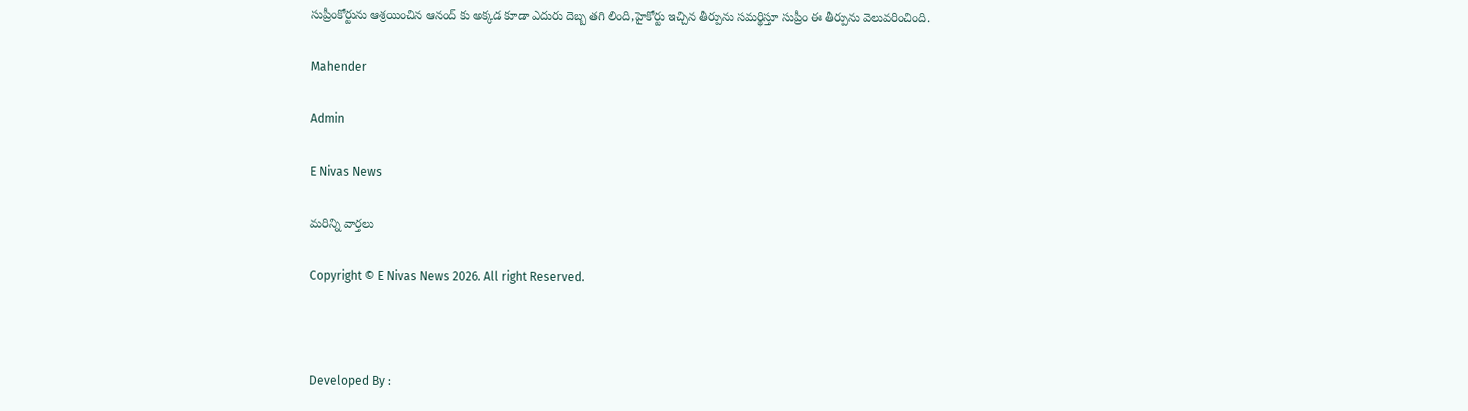సుప్రీంకోర్టును ఆశ్రయించిన ఆనంద్ కు అక్కడ కూడా ఎదురు దెబ్బ తగి లింది,హైకోర్టు ఇచ్చిన తీర్పును సమర్థిస్తూ సుప్రీం ఈ తీర్పును వెలువరించింది.

Mahender

Admin

E Nivas News

మరిన్ని వార్తలు

Copyright © E Nivas News 2026. All right Reserved.



Developed By :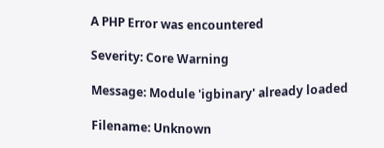A PHP Error was encountered

Severity: Core Warning

Message: Module 'igbinary' already loaded

Filename: Unknown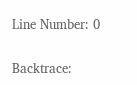Line Number: 0

Backtrace: